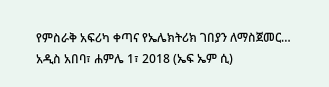የምስራቅ አፍሪካ ቀጣና የኤሌክትሪክ ገበያን ለማስጀመር…
አዲስ አበባ፣ ሐምሌ 1፣ 2018 (ኤፍ ኤም ሲ)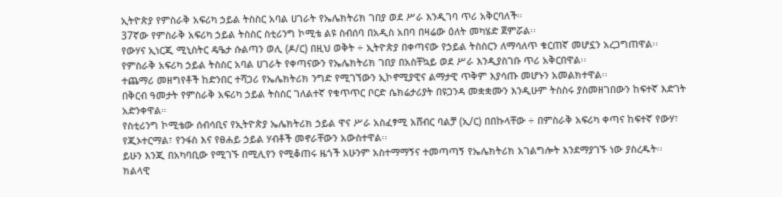ኢትዮጵያ የምስራቅ አፍሪካ ኃይል ትስስር አባል ሀገራት የኤሌክትሪክ ገበያ ወደ ሥራ እንዲገባ ጥሪ አቅርባለች።
37ኛው የምስራቅ አፍሪካ ኃይል ትስስር ስቲሪንግ ኮሚቴ ልዩ ስብሰባ በአዲስ አበባ በዛሬው ዕለት መካሄድ ጀምሯል፡፡
የውሃና ኢነርጂ ሚኒስትር ዴዔታ ሱልጣን ወሊ (ዶ/ር) በዚህ ወቅት ÷ ኢትዮጵያ በቀጣናው የኃይል ትስስርን ለማሳለጥ ቁርጠኛ መሆኗን አረጋግጠዋል፡፡
የምስራቅ አፍሪካ ኃይል ትስስር አባል ሀገራት የቀጣናውን የኤሌክትሪክ ገበያ በአስቸኳይ ወደ ሥራ እንዲያስገቡ ጥሪ አቅርበዋል፡፡
ተጨማሪ መዘግየቶች ከድንበር ተሻጋሪ የኤሌክትሪክ ንግድ የሚገኘውን ኢኮኖሚያዊና ልማታዊ ጥቅም እያሳጡ መሆኑን አመልክተዋል፡፡
በቅርብ ዓመታት የምስራቅ አፍሪካ ኃይል ትስስር ገለልተኛ የቁጥጥር ቦርድ ሴክሬታሪያት በዩጋንዳ መቋቋሙን እንዲሁም ትስስሩ ያስመዘገበውን ከፍተኛ እድገት አድንቀዋል።
የስቲሪንግ ኮሚቴው ሰብሳቢና የኢትዮጵያ ኤሌክትሪክ ኃይል ዋና ሥራ አስፈፃሚ አሸብር ባልቻ (ኢ/ር) በበኩላቸው ÷ በምስራቅ አፍሪካ ቀጣና ከፍተኛ የውሃ፣ የጂኦተርማል፣ የንፋስ እና የፀሐይ ኃይል ሃብቶች መኖራቸውን አውስተዋል፡፡
ይሁን እንጂ በአካባቢው የሚገኙ በሚሊየን የሚቆጠሩ ዜጎች አሁንም አስተማማኝና ተመጣጣኝ የኤሌክትሪክ አገልግሎት እንደማያገኙ ነው ያስረዱት፡፡
ክልላዊ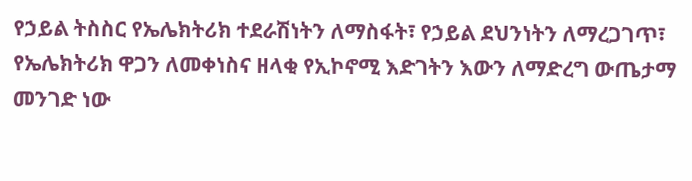የኃይል ትስስር የኤሌክትሪክ ተደራሽነትን ለማስፋት፣ የኃይል ደህንነትን ለማረጋገጥ፣ የኤሌክትሪክ ዋጋን ለመቀነስና ዘላቂ የኢኮኖሚ እድገትን እውን ለማድረግ ውጤታማ መንገድ ነው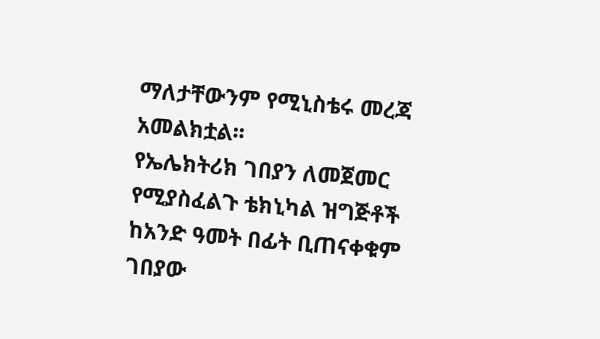ማለታቸውንም የሚኒስቴሩ መረጃ አመልክቷል፡፡
የኤሌክትሪክ ገበያን ለመጀመር የሚያስፈልጉ ቴክኒካል ዝግጅቶች ከአንድ ዓመት በፊት ቢጠናቀቁም ገበያው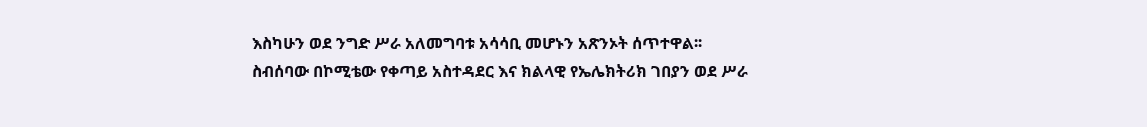እስካሁን ወደ ንግድ ሥራ አለመግባቱ አሳሳቢ መሆኑን አጽንኦት ሰጥተዋል፡፡
ስብሰባው በኮሚቴው የቀጣይ አስተዳደር እና ክልላዊ የኤሌክትሪክ ገበያን ወደ ሥራ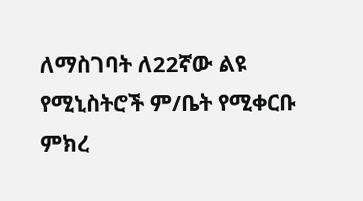ለማስገባት ለ22ኛው ልዩ የሚኒስትሮች ም/ቤት የሚቀርቡ ምክረ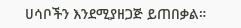ሀሳቦችን እንደሚያዘጋጅ ይጠበቃል።